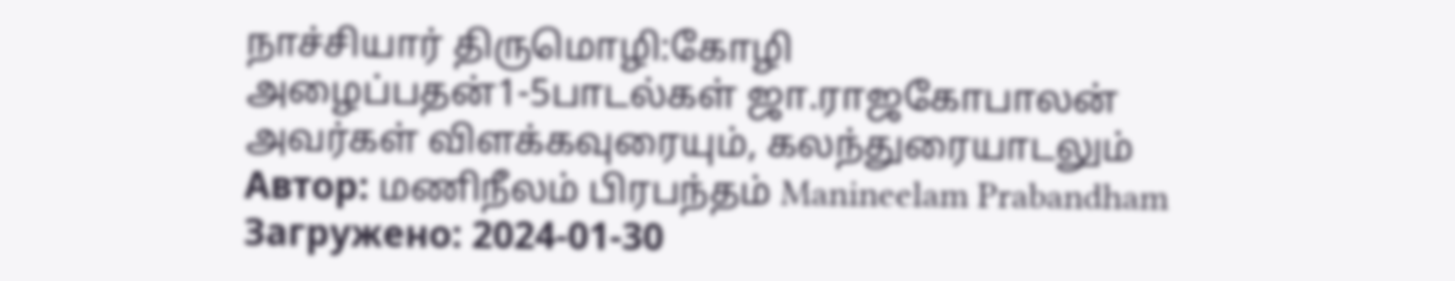நாச்சியார் திருமொழி:கோழி அழைப்பதன்1-5பாடல்கள் ஜா.ராஜகோபாலன் அவர்கள் விளக்கவுரையும், கலந்துரையாடலும்
Автор: மணிநீலம் பிரபந்தம் Manineelam Prabandham
Загружено: 2024-01-30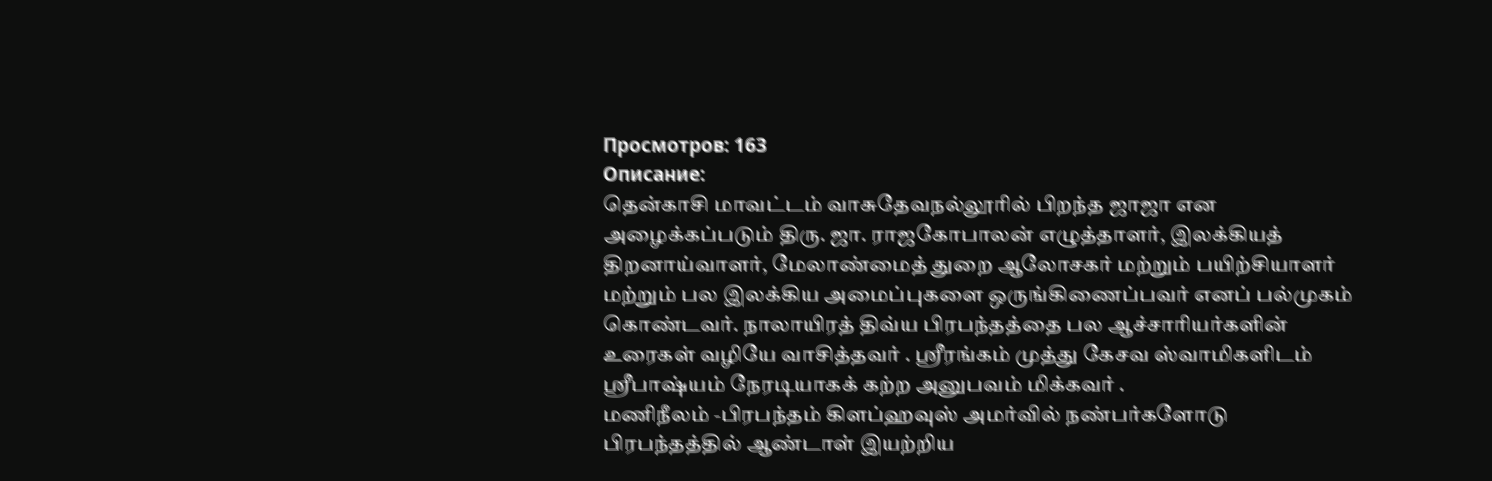Просмотров: 163
Описание:
தென்காசி மாவட்டம் வாசுதேவநல்லூரில் பிறந்த ஜாஜா என அழைக்கப்படும் திரு. ஜா. ராஜகோபாலன் எழுத்தாளர், இலக்கியத் திறனாய்வாளர், மேலாண்மைத் துறை ஆலோசகர் மற்றும் பயிற்சியாளர் மற்றும் பல இலக்கிய அமைப்புகளை ஒருங்கிணைப்பவர் எனப் பல்முகம் கொண்டவர். நாலாயிரத் திவ்ய பிரபந்தத்தை பல ஆச்சாரியர்களின் உரைகள் வழியே வாசித்தவர் . ஸ்ரீரங்கம் முத்து கேசவ ஸ்வாமிகளிடம் ஸ்ரீபாஷ்யம் நேரடியாகக் கற்ற அனுபவம் மிக்கவர் .
மணிநீலம் -பிரபந்தம் கிளப்ஹவுஸ் அமர்வில் நண்பர்களோடு பிரபந்தத்தில் ஆண்டாள் இயற்றிய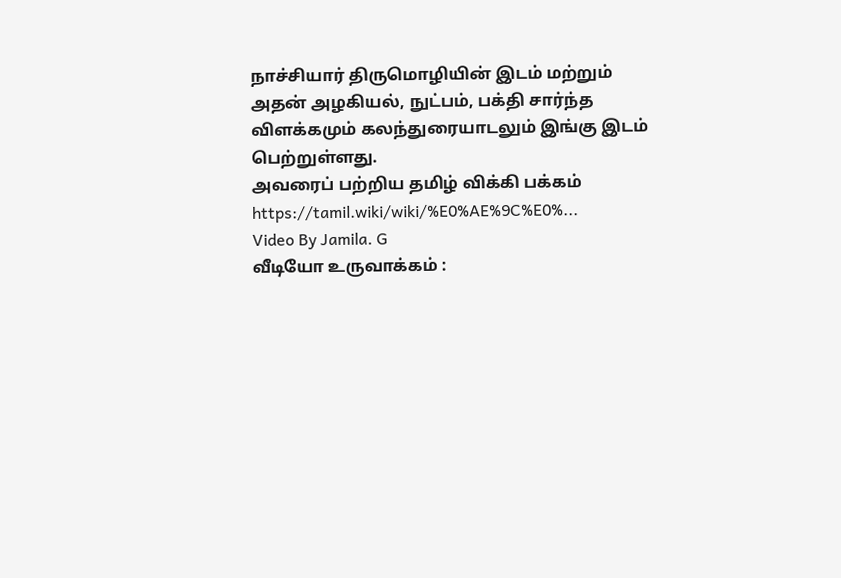நாச்சியார் திருமொழியின் இடம் மற்றும் அதன் அழகியல், நுட்பம், பக்தி சார்ந்த விளக்கமும் கலந்துரையாடலும் இங்கு இடம் பெற்றுள்ளது.
அவரைப் பற்றிய தமிழ் விக்கி பக்கம்
https://tamil.wiki/wiki/%E0%AE%9C%E0%...
Video By Jamila. G
வீடியோ உருவாக்கம் :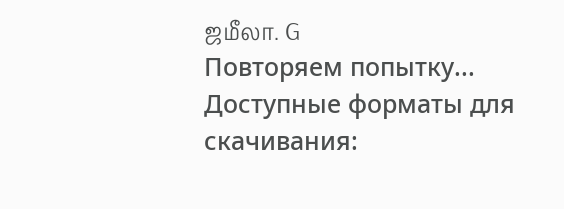ஜமீலா. G
Повторяем попытку...
Доступные форматы для скачивания: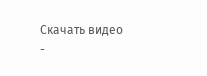Скачать видео
-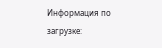Информация по загрузке: